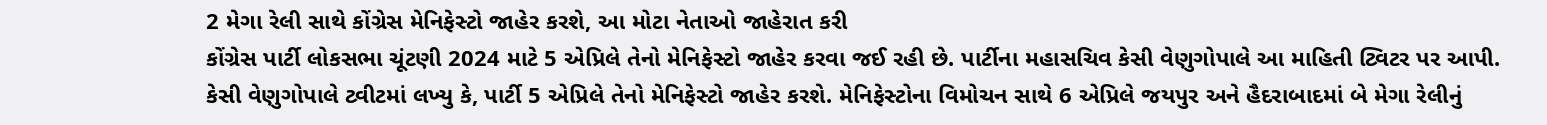2 મેગા રેલી સાથે કોંગ્રેસ મેનિફેસ્ટો જાહેર કરશે, આ મોટા નેતાઓ જાહેરાત કરી
કોંગ્રેસ પાર્ટી લોકસભા ચૂંટણી 2024 માટે 5 એપ્રિલે તેનો મેનિફેસ્ટો જાહેર કરવા જઈ રહી છે. પાર્ટીના મહાસચિવ કેસી વેણુગોપાલે આ માહિતી ટ્વિટર પર આપી.
કેસી વેણુગોપાલે ટ્વીટમાં લખ્યુ કે, પાર્ટી 5 એપ્રિલે તેનો મેનિફેસ્ટો જાહેર કરશે. મેનિફેસ્ટોના વિમોચન સાથે 6 એપ્રિલે જયપુર અને હૈદરાબાદમાં બે મેગા રેલીનું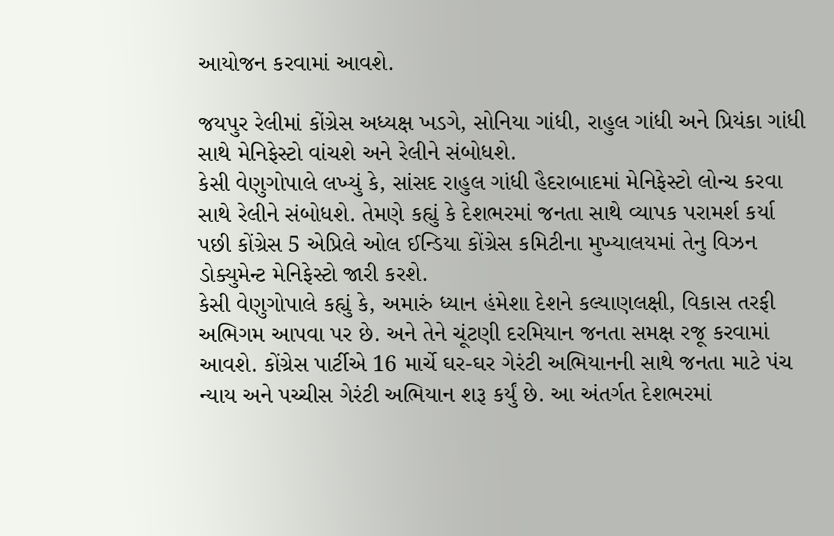આયોજન કરવામાં આવશે.

જયપુર રેલીમાં કોંગ્રેસ અધ્યક્ષ ખડગે, સોનિયા ગાંધી, રાહુલ ગાંધી અને પ્રિયંકા ગાંધી સાથે મેનિફેસ્ટો વાંચશે અને રેલીને સંબોધશે.
કેસી વેણુગોપાલે લખ્યું કે, સાંસદ રાહુલ ગાંધી હૈદરાબાદમાં મેનિફેસ્ટો લોન્ચ કરવા સાથે રેલીને સંબોધશે. તેમણે કહ્યું કે દેશભરમાં જનતા સાથે વ્યાપક પરામર્શ કર્યા પછી કોંગ્રેસ 5 એપ્રિલે ઓલ ઈન્ડિયા કોંગ્રેસ કમિટીના મુખ્યાલયમાં તેનુ વિઝન ડોક્યુમેન્ટ મેનિફેસ્ટો જારી કરશે.
કેસી વેણુગોપાલે કહ્યું કે, અમારું ધ્યાન હંમેશા દેશને કલ્યાણલક્ષી, વિકાસ તરફી અભિગમ આપવા પર છે. અને તેને ચૂંટણી દરમિયાન જનતા સમક્ષ રજૂ કરવામાં આવશે. કોંગ્રેસ પાર્ટીએ 16 માર્ચે ઘર-ઘર ગેરંટી અભિયાનની સાથે જનતા માટે પંચ ન્યાય અને પચ્ચીસ ગેરંટી અભિયાન શરૂ કર્યું છે. આ અંતર્ગત દેશભરમાં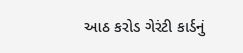આઠ કરોડ ગેરંટી કાર્ડનું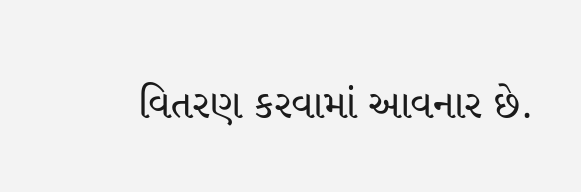વિતરણ કરવામાં આવનાર છે.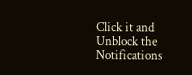Click it and Unblock the Notifications